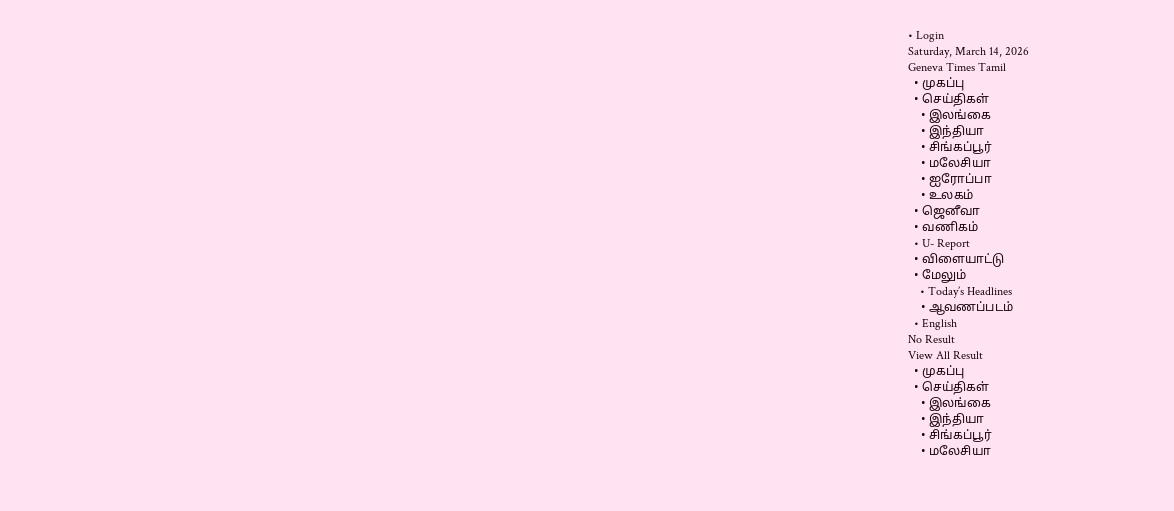• Login
Saturday, March 14, 2026
Geneva Times Tamil
  • முகப்பு
  • செய்திகள்
    • இலங்கை
    • இந்தியா
    • சிங்கப்பூர்
    • மலேசியா
    • ஐரோப்பா
    • உலகம்
  • ஜெனீவா
  • வணிகம்
  • U- Report
  • விளையாட்டு
  • மேலும்
    • Today’s Headlines
    • ஆவணப்படம்
  • English
No Result
View All Result
  • முகப்பு
  • செய்திகள்
    • இலங்கை
    • இந்தியா
    • சிங்கப்பூர்
    • மலேசியா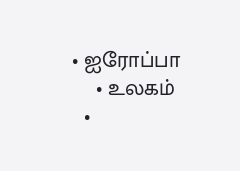• ஐரோப்பா
    • உலகம்
  •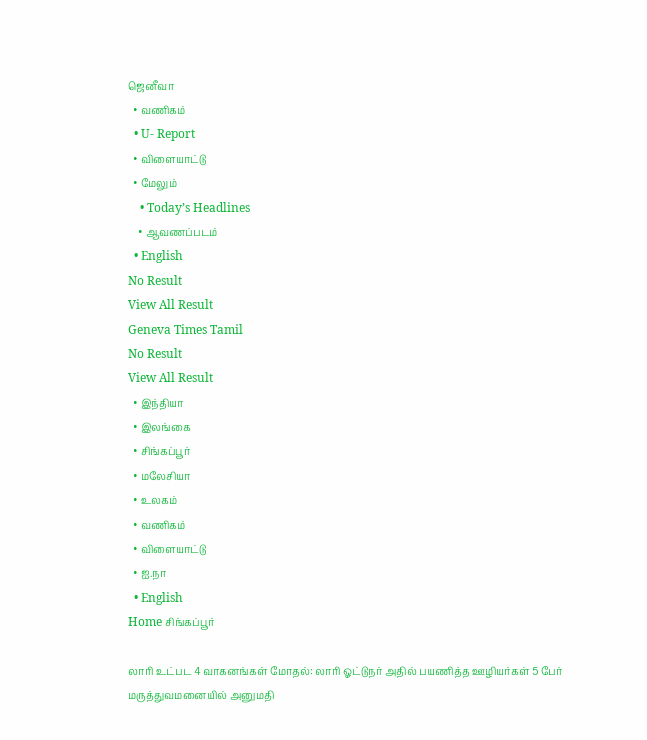ஜெனீவா
  • வணிகம்
  • U- Report
  • விளையாட்டு
  • மேலும்
    • Today’s Headlines
    • ஆவணப்படம்
  • English
No Result
View All Result
Geneva Times Tamil
No Result
View All Result
  • இந்தியா
  • இலங்கை
  • சிங்கப்பூர்
  • மலேசியா
  • உலகம்
  • வணிகம்
  • விளையாட்டு
  • ஐ.நா
  • English
Home சிங்கப்பூர்

லாரி உட்பட 4 வாகனங்கள் மோதல்: லாரி ஓட்டுநர் அதில் பயணித்த ஊழியர்கள் 5 பேர் மருத்துவமனையில் அனுமதி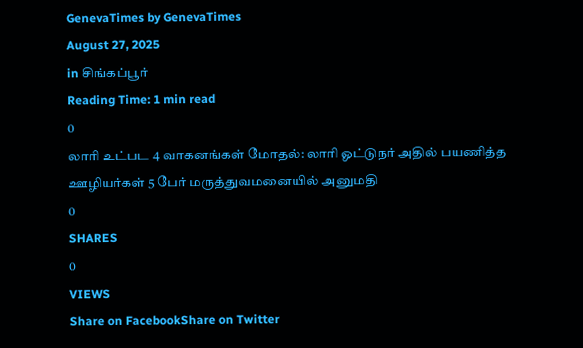GenevaTimes by GenevaTimes
August 27, 2025
in சிங்கப்பூர்
Reading Time: 1 min read
0
லாரி உட்பட 4 வாகனங்கள் மோதல்: லாரி ஓட்டுநர் அதில் பயணித்த ஊழியர்கள் 5 பேர் மருத்துவமனையில் அனுமதி
0
SHARES
0
VIEWS
Share on FacebookShare on Twitter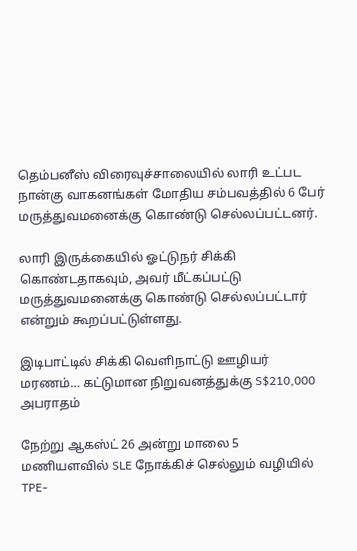தெம்பனீஸ் விரைவுச்சாலையில் லாரி உட்பட நான்கு வாகனங்கள் மோதிய சம்பவத்தில் 6 பேர் மருத்துவமனைக்கு கொண்டு செல்லப்பட்டனர்.

லாரி இருக்கையில் ஓட்டுநர் சிக்கி கொண்டதாகவும், அவர் மீட்கப்பட்டு மருத்துவமனைக்கு கொண்டு செல்லப்பட்டார் என்றும் கூறப்பட்டுள்ளது.

இடிபாட்டில் சிக்கி வெளிநாட்டு ஊழியர் மரணம்… கட்டுமான நிறுவனத்துக்கு S$210,000 அபராதம்

நேற்று ஆகஸ்ட் 26 அன்று மாலை 5 மணியளவில் SLE நோக்கிச் செல்லும் வழியில் TPE-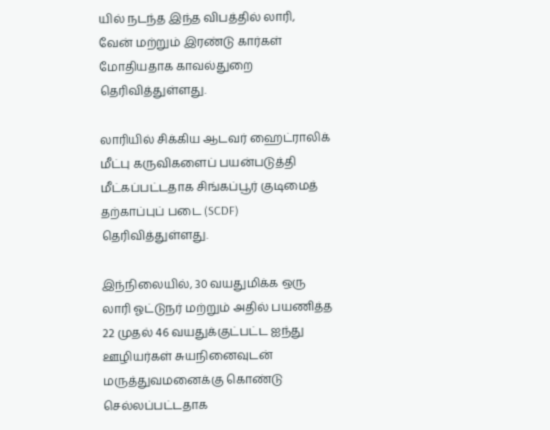யில் நடந்த இந்த விபத்தில் லாரி, வேன் மற்றும் இரண்டு கார்கள் மோதியதாக காவல்துறை தெரிவித்துள்ளது.

லாரியில் சிக்கிய ஆடவர் ஹைட்ராலிக் மீட்பு கருவிகளைப் பயன்படுத்தி மீட்கப்பட்டதாக சிங்கப்பூர் குடிமைத் தற்காப்புப் படை (SCDF) தெரிவித்துள்ளது.

இந்நிலையில், 30 வயதுமிக்க ஒரு லாரி ஓட்டுநர் மற்றும் அதில் பயணித்த 22 முதல் 46 வயதுக்குட்பட்ட ஐந்து ஊழியர்கள் சுயநினைவுடன் மருத்துவமனைக்கு கொண்டு செல்லப்பட்டதாக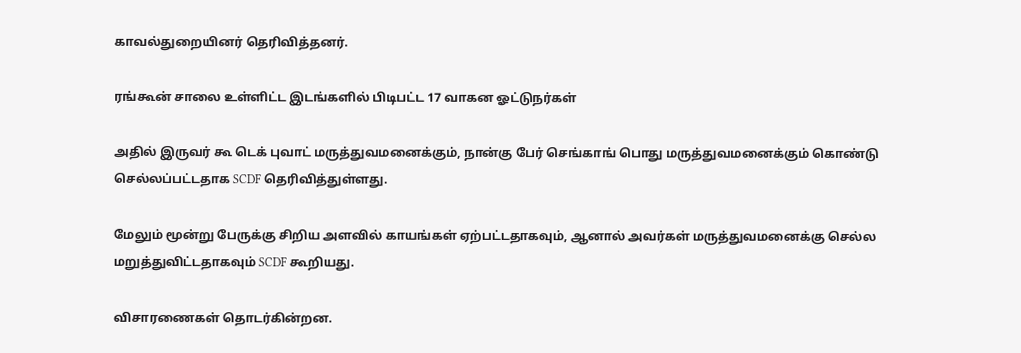காவல்துறையினர் தெரிவித்தனர்.

ரங்கூன் சாலை உள்ளிட்ட இடங்களில் பிடிபட்ட 17 வாகன ஓட்டுநர்கள்

அதில் இருவர் கூ டெக் புவாட் மருத்துவமனைக்கும், நான்கு பேர் செங்காங் பொது மருத்துவமனைக்கும் கொண்டு செல்லப்பட்டதாக SCDF தெரிவித்துள்ளது.

மேலும் மூன்று பேருக்கு சிறிய அளவில் காயங்கள் ஏற்பட்டதாகவும், ஆனால் அவர்கள் மருத்துவமனைக்கு செல்ல மறுத்துவிட்டதாகவும் SCDF கூறியது.

விசாரணைகள் தொடர்கின்றன.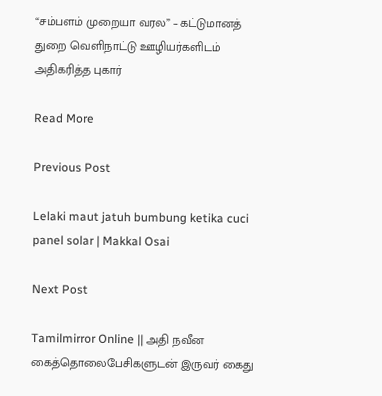“சம்பளம் முறையா வரல” – கட்டுமானத் துறை வெளிநாட்டு ஊழியர்களிடம் அதிகரித்த புகார்

Read More

Previous Post

Lelaki maut jatuh bumbung ketika cuci panel solar | Makkal Osai

Next Post

Tamilmirror Online || அதி நவீன கைத்தொலைபேசிகளுடன் இருவர் கைது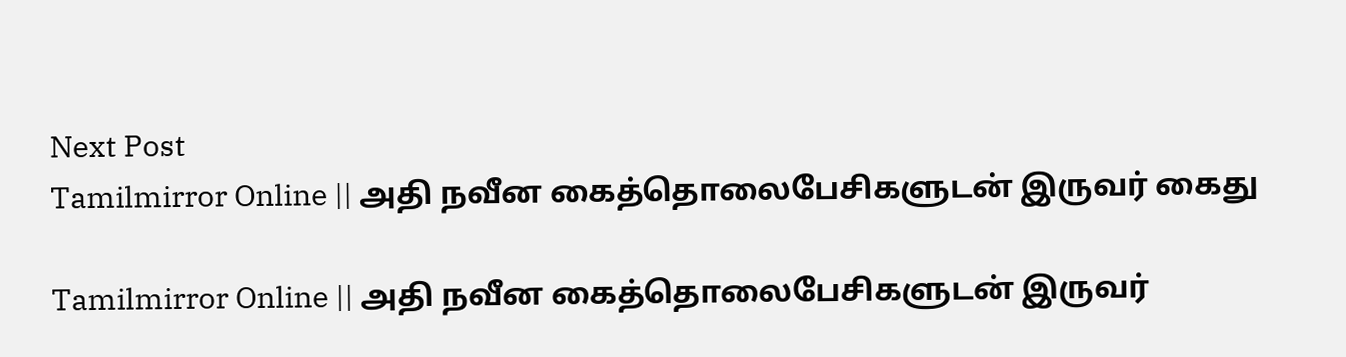Next Post
Tamilmirror Online || அதி நவீன கைத்தொலைபேசிகளுடன் இருவர் கைது

Tamilmirror Online || அதி நவீன கைத்தொலைபேசிகளுடன் இருவர்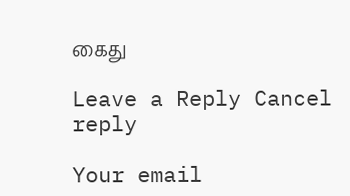கைது

Leave a Reply Cancel reply

Your email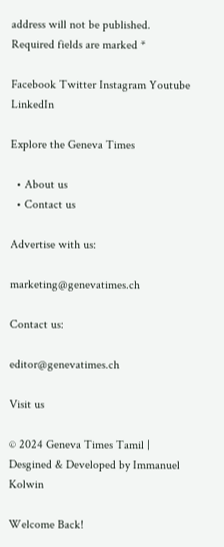address will not be published. Required fields are marked *

Facebook Twitter Instagram Youtube LinkedIn

Explore the Geneva Times

  • About us
  • Contact us

Advertise with us:

marketing@genevatimes.ch

Contact us:

editor@genevatimes.ch

Visit us

© 2024 Geneva Times Tamil | Desgined & Developed by Immanuel Kolwin

Welcome Back!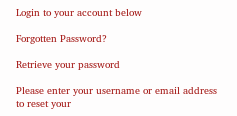Login to your account below

Forgotten Password?

Retrieve your password

Please enter your username or email address to reset your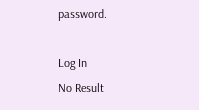password.

Log In
No Result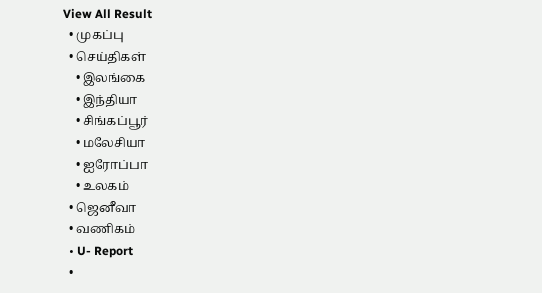View All Result
  • முகப்பு
  • செய்திகள்
    • இலங்கை
    • இந்தியா
    • சிங்கப்பூர்
    • மலேசியா
    • ஐரோப்பா
    • உலகம்
  • ஜெனீவா
  • வணிகம்
  • U- Report
  •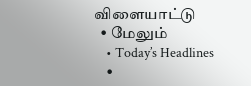விளையாட்டு
  • மேலும்
    • Today’s Headlines
    •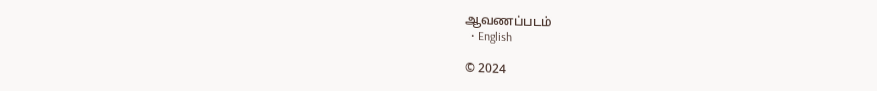ஆவணப்படம்
  • English

© 2024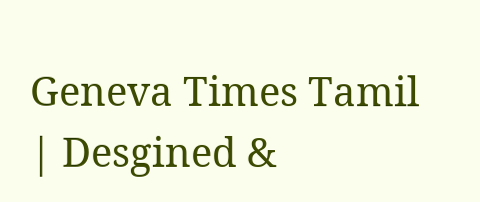Geneva Times Tamil | Desgined &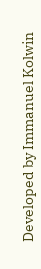Developed by Immanuel Kolwin